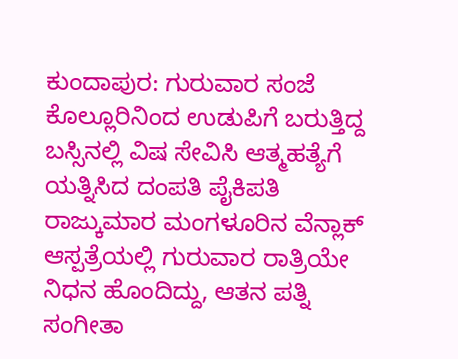ಕುಂದಾಪುರ: ಗುರುವಾರ ಸಂಜೆ ಕೊಲ್ಲೂರಿನಿಂದ ಉಡುಪಿಗೆ ಬರುತ್ತಿದ್ದ ಬಸ್ಸಿನಲ್ಲಿ ವಿಷ ಸೇವಿಸಿ ಆತ್ಮಹತ್ಯೆಗೆ ಯತ್ನಿಸಿದ ದಂಪತಿ ಪೈಕಿಪತಿ ರಾಜ್ಕುಮಾರ ಮಂಗಳೂರಿನ ವೆನ್ಲಾಕ್ ಆಸ್ಪತ್ರೆಯಲ್ಲಿ ಗುರುವಾರ ರಾತ್ರಿಯೇ ನಿಧನ ಹೊಂದಿದ್ದು, ಆತನ ಪತ್ನಿ ಸಂಗೀತಾ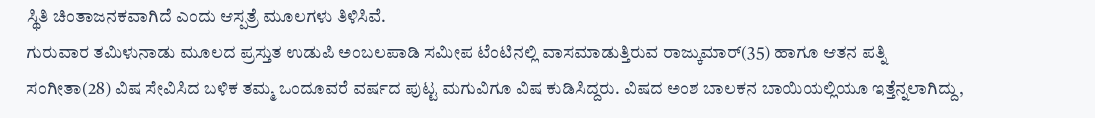ಸ್ಥಿತಿ ಚಿಂತಾಜನಕವಾಗಿದೆ ಎಂದು ಆಸ್ಪತ್ರೆ ಮೂಲಗಳು ತಿಳಿಸಿವೆ.
ಗುರುವಾರ ತಮಿಳುನಾಡು ಮೂಲದ ಪ್ರಸ್ತುತ ಉಡುಪಿ ಅಂಬಲಪಾಡಿ ಸಮೀಪ ಟೆಂಟಿನಲ್ಲಿ ವಾಸಮಾಡುತ್ತಿರುವ ರಾಜ್ಕುಮಾರ್(35) ಹಾಗೂ ಆತನ ಪತ್ನಿ ಸಂಗೀತಾ(28) ವಿಷ ಸೇವಿಸಿದ ಬಳಿಕ ತಮ್ಮ ಒಂದೂವರೆ ವರ್ಷದ ಪುಟ್ಟ ಮಗುವಿಗೂ ವಿಷ ಕುಡಿಸಿದ್ದರು. ವಿಷದ ಅಂಶ ಬಾಲಕನ ಬಾಯಿಯಲ್ಲಿಯೂ ಇತ್ತೆನ್ನಲಾಗಿದ್ದು,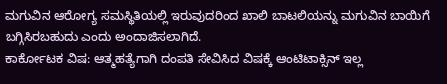ಮಗುವಿನ ಆರೋಗ್ಯ ಸಮಸ್ಥಿತಿಯಲ್ಲಿ ಇರುವುದರಿಂದ ಖಾಲಿ ಬಾಟಲಿಯನ್ನು ಮಗುವಿನ ಬಾಯಿಗೆ ಬಗ್ಗಿಸಿರಬಹುದು ಎಂದು ಅಂದಾಜಿಸಲಾಗಿದೆ.
ಕಾರ್ಕೋಟಕ ವಿಷ: ಆತ್ಮಹತ್ಯೆಗಾಗಿ ದಂಪತಿ ಸೇವಿಸಿದ ವಿಷಕ್ಕೆ ಆಂಟಿಟಾಕ್ಸಿನ್ ಇಲ್ಲ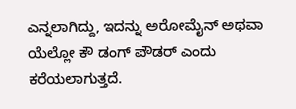ಎನ್ನಲಾಗಿದ್ದು, ಇದನ್ನು ಅರೋಮೈನ್ ಅಥವಾ ಯೆಲ್ಲೋ ಕೌ ಡಂಗ್ ಪೌಡರ್ ಎಂದು ಕರೆಯಲಾಗುತ್ತದೆ.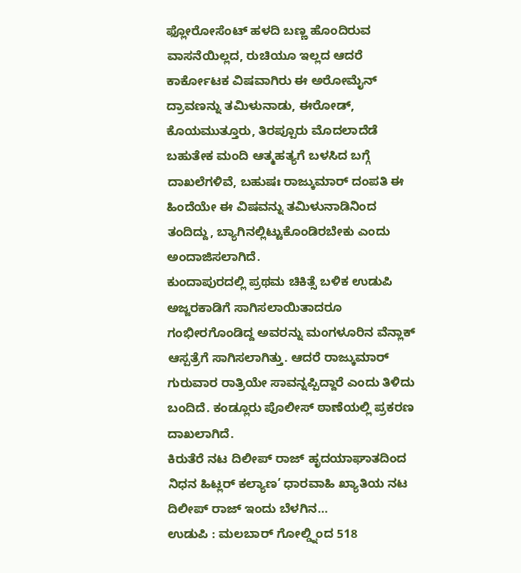ಫ್ಲೋರೋಸೆಂಟ್ ಹಳದಿ ಬಣ್ಣ ಹೊಂದಿರುವ ವಾಸನೆಯಿಲ್ಲದ, ರುಚಿಯೂ ಇಲ್ಲದ ಆದರೆ ಕಾರ್ಕೋಟಕ ವಿಷವಾಗಿರು ಈ ಅರೋಮೈನ್ ದ್ರಾವಣನ್ನು ತಮಿಳುನಾಡು, ಈರೋಡ್, ಕೊಯಮುತ್ತೂರು, ತಿರಪ್ಪೂರು ಮೊದಲಾದೆಡೆ ಬಹುತೇಕ ಮಂದಿ ಆತ್ಮಹತ್ಯಗೆ ಬಳಸಿದ ಬಗ್ಗೆ ದಾಖಲೆಗಳಿವೆ, ಬಹುಷಃ ರಾಜ್ಕುಮಾರ್ ದಂಪತಿ ಈ ಹಿಂದೆಯೇ ಈ ವಿಷವನ್ನು ತಮಿಳುನಾಡಿನಿಂದ ತಂದಿದ್ದು, ಬ್ಯಾಗಿನಲ್ಲಿಟ್ಟುಕೊಂಡಿರಬೇಕು ಎಂದು ಅಂದಾಜಿಸಲಾಗಿದೆ.
ಕುಂದಾಪುರದಲ್ಲಿ ಪ್ರಥಮ ಚಿಕಿತ್ಸೆ ಬಳಿಕ ಉಡುಪಿ ಅಜ್ಜರಕಾಡಿಗೆ ಸಾಗಿಸಲಾಯಿತಾದರೂ ಗಂಭೀರಗೊಂಡಿದ್ದ ಅವರನ್ನು ಮಂಗಳೂರಿನ ವೆನ್ಲಾಕ್ ಆಸ್ಪತ್ರೆಗೆ ಸಾಗಿಸಲಾಗಿತ್ತು. ಆದರೆ ರಾಜ್ಕುಮಾರ್ ಗುರುವಾರ ರಾತ್ರಿಯೇ ಸಾವನ್ನಪ್ಪಿದ್ದಾರೆ ಎಂದು ತಿಳಿದು ಬಂದಿದೆ. ಕಂಡ್ಲೂರು ಪೊಲೀಸ್ ಠಾಣೆಯಲ್ಲಿ ಪ್ರಕರಣ ದಾಖಲಾಗಿದೆ.
ಕಿರುತೆರೆ ನಟ ದಿಲೀಪ್ ರಾಜ್ ಹೃದಯಾಘಾತದಿಂದ ನಿಧನ ಹಿಟ್ಲರ್ ಕಲ್ಯಾಣ’ ಧಾರವಾಹಿ ಖ್ಯಾತಿಯ ನಟ ದಿಲೀಪ್ ರಾಜ್ ಇಂದು ಬೆಳಗಿನ…
ಉಡುಪಿ : ಮಲಬಾರ್ ಗೋಲ್ಡ್ನಿಂದ 518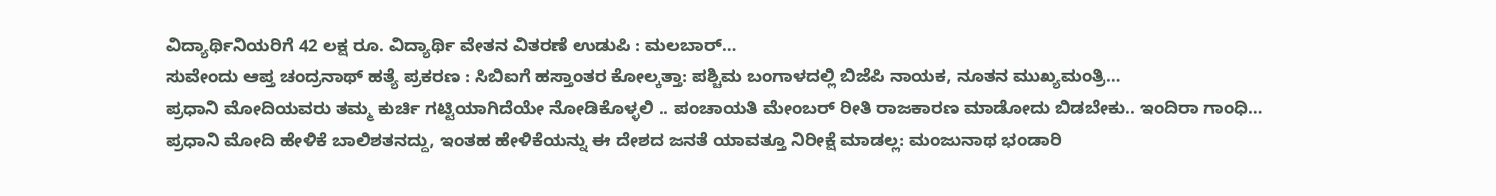ವಿದ್ಯಾರ್ಥಿನಿಯರಿಗೆ 42 ಲಕ್ಷ ರೂ. ವಿದ್ಯಾರ್ಥಿ ವೇತನ ವಿತರಣೆ ಉಡುಪಿ : ಮಲಬಾರ್…
ಸುವೇಂದು ಆಪ್ತ ಚಂದ್ರನಾಥ್ ಹತ್ಯೆ ಪ್ರಕರಣ : ಸಿಬಿಐಗೆ ಹಸ್ತಾಂತರ ಕೋಲ್ಕತ್ತಾ: ಪಶ್ಚಿಮ ಬಂಗಾಳದಲ್ಲಿ ಬಿಜೆಪಿ ನಾಯಕ, ನೂತನ ಮುಖ್ಯಮಂತ್ರಿ…
ಪ್ರಧಾನಿ ಮೋದಿಯವರು ತಮ್ಮ ಕುರ್ಚಿ ಗಟ್ಟಿಯಾಗಿದೆಯೇ ನೋಡಿಕೊಳ್ಳಲಿ .. ಪಂಚಾಯತಿ ಮೇಂಬರ್ ರೀತಿ ರಾಜಕಾರಣ ಮಾಡೋದು ಬಿಡಬೇಕು.. ಇಂದಿರಾ ಗಾಂಧಿ…
ಪ್ರಧಾನಿ ಮೋದಿ ಹೇಳಿಕೆ ಬಾಲಿಶತನದ್ದು, ಇಂತಹ ಹೇಳಿಕೆಯನ್ನು ಈ ದೇಶದ ಜನತೆ ಯಾವತ್ತೂ ನಿರೀಕ್ಷೆ ಮಾಡಲ್ಲ: ಮಂಜುನಾಥ ಭಂಡಾರಿ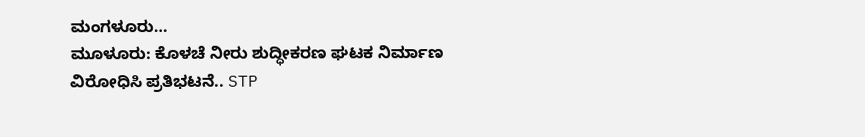ಮಂಗಳೂರು…
ಮೂಳೂರು: ಕೊಳಚೆ ನೀರು ಶುದ್ಧೀಕರಣ ಘಟಕ ನಿರ್ಮಾಣ ವಿರೋಧಿಸಿ ಪ್ರತಿಭಟನೆ.. STP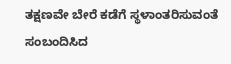ತಕ್ಷಣವೇ ಬೇರೆ ಕಡೆಗೆ ಸ್ಥಳಾಂತರಿಸುವಂತೆ ಸಂಬಂದಿಸಿದ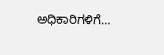ಅಧಿಕಾರಿಗಳಿಗೆ…